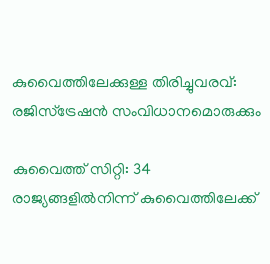കുവൈത്തിലേക്കുള്ള തിരിച്ചുവരവ്: രജിസ്ട്രേഷൻ സംവിധാനമൊരുക്കും

കുവൈത്ത് സിറ്റി: 34 രാജ്യങ്ങളിൽനിന്ന് കുവൈത്തിലേക്ക്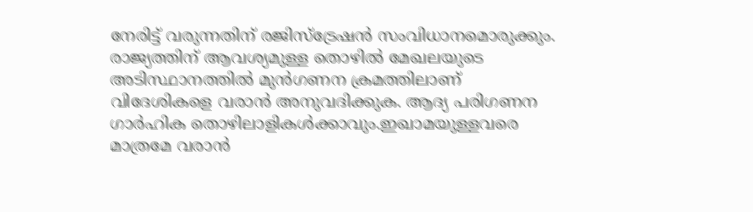നേരിട്ട് വരുന്നതിന് രജിസ്ട്രേഷൻ സംവിധാനമൊരുക്കും. രാജ്യത്തിന് ആവശ്യമുള്ള തൊഴിൽ മേഖലയുടെ അടിസ്ഥാനത്തിൽ മുൻഗണന ക്രമത്തിലാണ് വിദേശികളെ വരാൻ അനുവദിക്കുക. ആദ്യ പരിഗണന ഗാർഹിക തൊഴിലാളികൾക്കാവും.ഇഖാമയുള്ളവരെ മാത്രമേ വരാൻ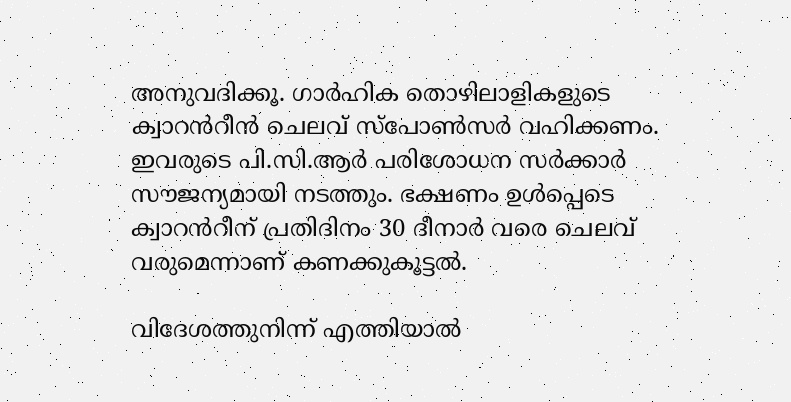അനുവദിക്കൂ. ഗാർഹിക തൊഴിലാളികളുടെ ക്വാറൻറീൻ ചെലവ് സ്പോൺസർ വഹിക്കണം. ഇവരുടെ പി.സി.ആർ പരിശോധന സർക്കാർ സൗജന്യമായി നടത്തും. ഭക്ഷണം ഉൾപ്പെടെ ക്വാറൻറീന് പ്രതിദിനം 30 ദീനാർ വരെ ചെലവ് വരുമെന്നാണ് കണക്കുകൂട്ടൽ.

വിദേശത്തുനിന്ന് എത്തിയാൽ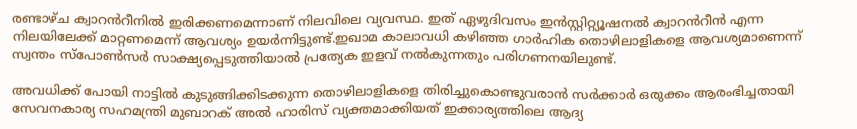രണ്ടാഴ്ച ക്വാറൻറീനിൽ ഇരിക്കണമെന്നാണ് നിലവിലെ വ്യവസ്ഥ. ഇത് ഏഴുദിവസം ഇൻസ്റ്റിറ്റ്യൂഷനൽ ക്വാറൻറീൻ എന്ന നിലയിലേക്ക് മാറ്റണമെന്ന് ആവശ്യം ഉയർന്നിട്ടുണ്ട്.ഇഖാമ കാലാവധി കഴിഞ്ഞ ഗാർഹിക തൊഴിലാളികളെ ആവശ്യമാണെന്ന് സ്വന്തം സ്പോൺസർ സാക്ഷ്യപ്പെടുത്തിയാൽ പ്രത്യേക ഇളവ് നൽകുന്നതും പരിഗണനയിലുണ്ട്.

അവധിക്ക് പോയി നാട്ടിൽ കുടുങ്ങിക്കിടക്കുന്ന തൊഴിലാളികളെ തിരിച്ചുകൊണ്ടുവരാൻ സർക്കാർ ഒരുക്കം ആരംഭിച്ചതായി സേവനകാര്യ സഹമന്ത്രി മുബാറക് അൽ ഹാരിസ് വ്യക്തമാക്കിയത് ഇക്കാര്യത്തിലെ ആദ്യ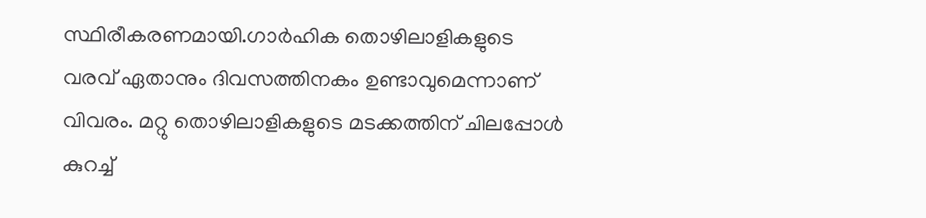സ്ഥിരീകരണമായി.ഗാർഹിക തൊഴിലാളികളുടെ വരവ് ഏതാനും ദിവസത്തിനകം ഉണ്ടാവുമെന്നാണ് വിവരം. മറ്റു തൊഴിലാളികളുടെ മടക്കത്തിന് ചിലപ്പോൾ കുറച്ച്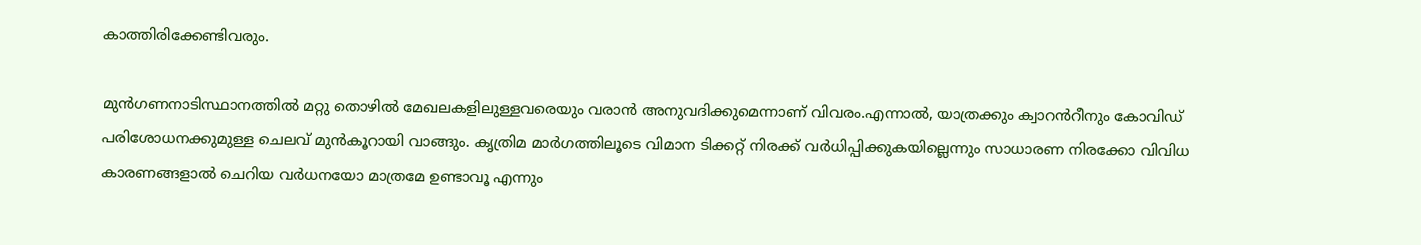കാത്തിരിക്കേണ്ടിവരും.

മുൻഗണനാടിസ്ഥാനത്തിൽ മറ്റു തൊഴിൽ മേഖലകളിലുള്ളവരെയും വരാൻ അനുവദിക്കുമെന്നാണ് വിവരം.എന്നാൽ, യാത്രക്കും ക്വാറൻറീനും കോവിഡ് പരിശോധനക്കുമുള്ള ചെലവ് മുൻകൂറായി വാങ്ങും. കൃത്രിമ മാർഗത്തിലൂടെ വിമാന ടിക്കറ്റ് നിരക്ക് വർധിപ്പിക്കുകയില്ലെന്നും സാധാരണ നിരക്കോ വിവിധ കാരണങ്ങളാൽ ചെറിയ വർധനയോ മാത്രമേ ഉണ്ടാവൂ എന്നും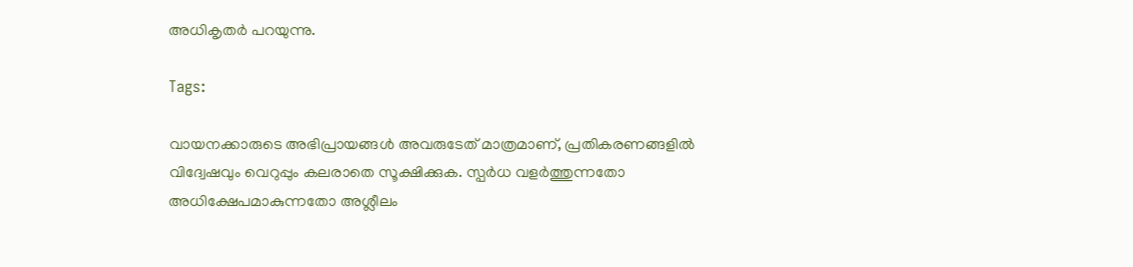അധികൃതർ പറയുന്നു.

Tags:

വായനക്കാരുടെ അഭിപ്രായങ്ങള്‍ അവരുടേത് മാത്രമാണ്, പ്രതികരണങ്ങളിൽ വിദ്വേഷവും വെറുപ്പും കലരാതെ സൂക്ഷിക്കുക. സ്പർധ വളർത്തുന്നതോ അധിക്ഷേപമാകുന്നതോ അശ്ലീലം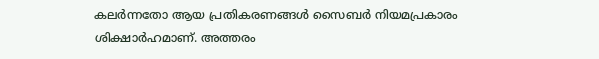കലർന്നതോ ആയ പ്രതികരണങ്ങൾ സൈബർ നിയമപ്രകാരം ശിക്ഷാർഹമാണ്. അത്തരം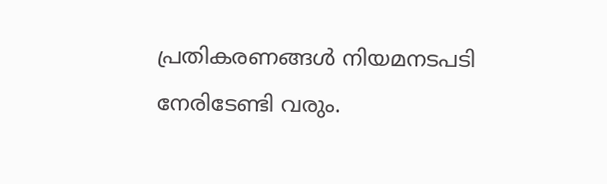പ്രതികരണങ്ങൾ നിയമനടപടി നേരിടേണ്ടി വരും.